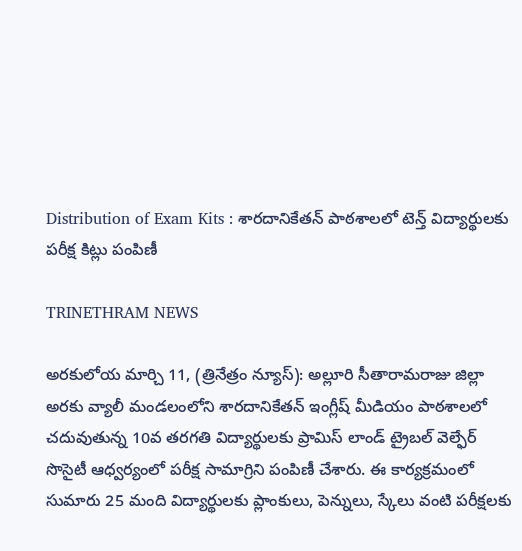Distribution of Exam Kits : శారదానికేతన్ పాఠశాలలో టెన్త్ విద్యార్థులకు పరీక్ష కిట్లు పంపిణీ

TRINETHRAM NEWS

అరకులోయ మార్చి 11, (త్రినేత్రం న్యూస్): అల్లూరి సీతారామరాజు జిల్లా అరకు వ్యాలీ మండలంలోని శారదానికేతన్ ఇంగ్లీష్ మీడియం పాఠశాలలో చదువుతున్న 10వ తరగతి విద్యార్థులకు ప్రామిస్ లాండ్ ట్రైబల్ వెల్ఫేర్ సొసైటీ ఆధ్వర్యంలో పరీక్ష సామాగ్రిని పంపిణీ చేశారు. ఈ కార్యక్రమంలో సుమారు 25 మంది విద్యార్థులకు ప్లాంకులు, పెన్నులు, స్కేలు వంటి పరీక్షలకు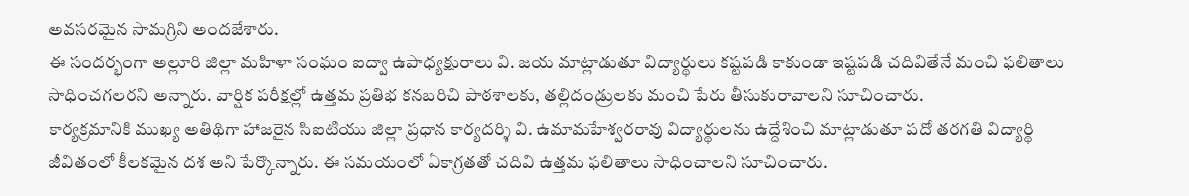అవసరమైన సామగ్రిని అందజేశారు.
ఈ సందర్భంగా అల్లూరి జిల్లా మహిళా సంఘం ఐద్వా ఉపాధ్యక్షురాలు వి. జయ మాట్లాడుతూ విద్యార్థులు కష్టపడి కాకుండా ఇష్టపడి చదివితేనే మంచి ఫలితాలు సాధించగలరని అన్నారు. వార్షిక పరీక్షల్లో ఉత్తమ ప్రతిభ కనబరిచి పాఠశాలకు, తల్లిదండ్రులకు మంచి పేరు తీసుకురావాలని సూచించారు.
కార్యక్రమానికి ముఖ్య అతిథిగా హాజరైన సిఐటియు జిల్లా ప్రధాన కార్యదర్శి వి. ఉమామహేశ్వరరావు విద్యార్థులను ఉద్దేశించి మాట్లాడుతూ పదో తరగతి విద్యార్థి జీవితంలో కీలకమైన దశ అని పేర్కొన్నారు. ఈ సమయంలో ఏకాగ్రతతో చదివి ఉత్తమ ఫలితాలు సాధించాలని సూచించారు.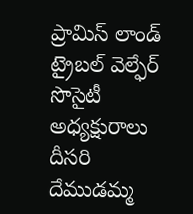ప్రామిస్ లాండ్ ట్రైబల్ వెల్ఫేర్ సొసైటీ అధ్యక్షురాలు దీసరి దేముడమ్మ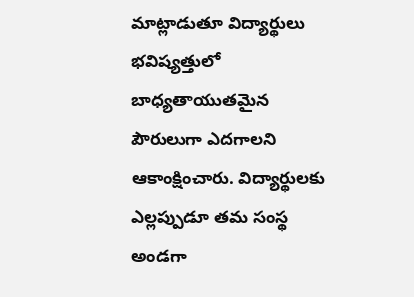మాట్లాడుతూ విద్యార్థులు భవిష్యత్తులో బాధ్యతాయుతమైన పౌరులుగా ఎదగాలని ఆకాంక్షించారు. విద్యార్థులకు ఎల్లప్పుడూ తమ సంస్థ అండగా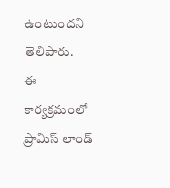ఉంటుందని తెలిపారు.
ఈ కార్యక్రమంలో ప్రామిస్ లాండ్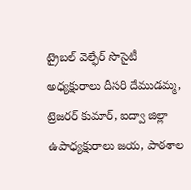ట్రైబల్ వెల్ఫేర్ సొసైటీ అధ్యక్షురాలు దీసరి దేముడమ్మ, ట్రెజరర్ కుమార్, ఐద్వా జిల్లా ఉపాధ్యక్షురాలు జయ, పాఠశాల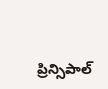ప్రిన్సిపాల్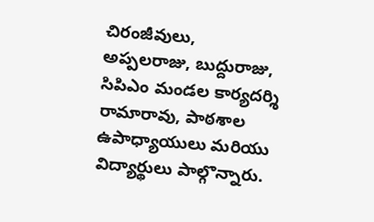చిరంజీవులు, అప్పలరాజు, బుద్దురాజు, సిపిఎం మండల కార్యదర్శి రామారావు, పాఠశాల ఉపాధ్యాయులు మరియు విద్యార్థులు పాల్గొన్నారు.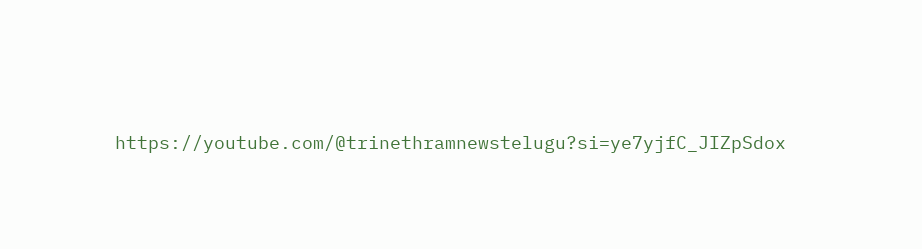https://youtube.com/@trinethramnewstelugu?si=ye7yjfC_JIZpSdox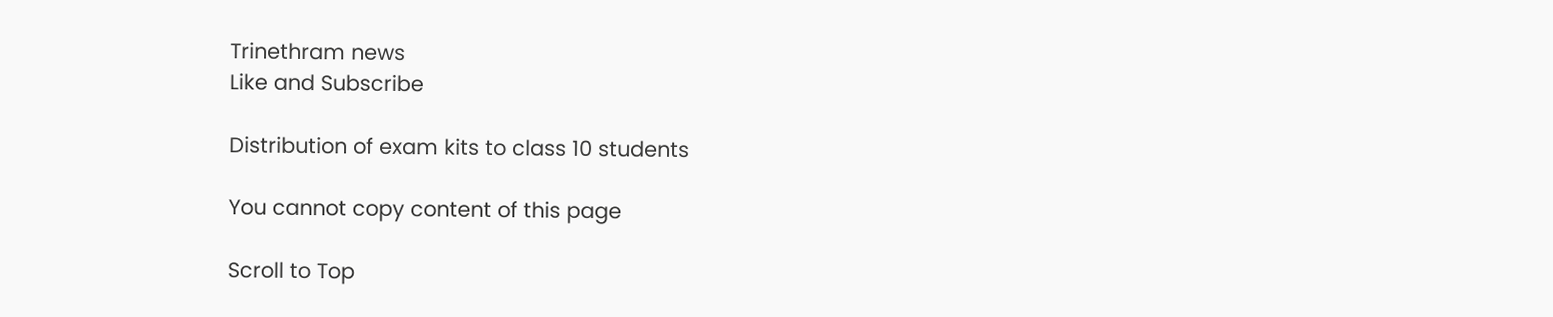Trinethram news
Like and Subscribe

Distribution of exam kits to class 10 students

You cannot copy content of this page

Scroll to Top